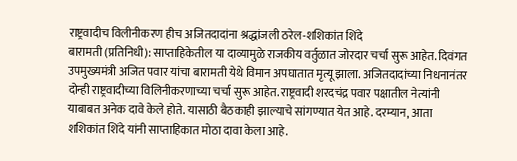राष्ट्रवादीच विलीनीकरण हीच अजितदादांना श्रद्धांजली ठरेल-शशिकांत शिंदे
बारामती (प्रतिनिधी): साप्ताहिकेतील या दाव्यामुळे राजकीय वर्तुळात जोरदार चर्चा सुरू आहेत. दिवंगत उपमुख्यमंत्री अजित पवार यांचा बारामती येथे विमान अपघातात मृत्यू झाला. अजितदादांच्या निधनानंतर दोन्ही राष्ट्रवादीच्या विलिनीकरणाच्या चर्चा सुरू आहेत. राष्ट्रवादी शरदचंद्र पवार पक्षातील नेत्यांनी याबाबत अनेक दावे केले होते. यासाठी बैठकाही झाल्याचे सांगण्यात येत आहे. दरम्यान, आता शशिकांत शिंदे यांनी साप्ताहिकात मोठा दावा केला आहे.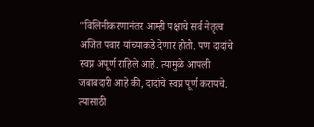"विलिनीकरणानंतर आम्ही पक्षाचे सर्व नेतृत्व अजित पवार यांच्याकडे देणार होतो. पण दादांचे स्वप्न अपूर्ण राहिले आहे. त्यामुळे आपली जबाबदारी आहे की, दादांचे स्वप्न पूर्ण करायचे. त्यासाठी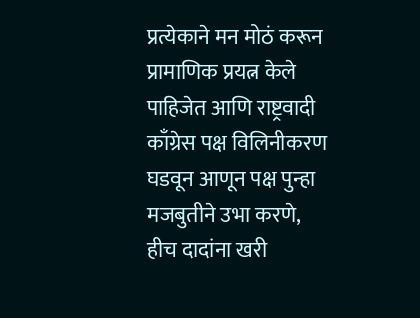प्रत्येकाने मन मोठं करून प्रामाणिक प्रयत्न केले पाहिजेत आणि राष्ट्रवादी काँग्रेस पक्ष विलिनीकरण घडवून आणून पक्ष पुन्हा मजबुतीने उभा करणे, हीच दादांना खरी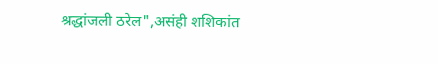श्रद्धांजली ठरेल",असंही शशिकांत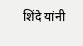शिंदे यांनी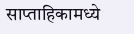साप्ताहिकामध्ये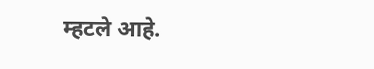म्हटले आहे.